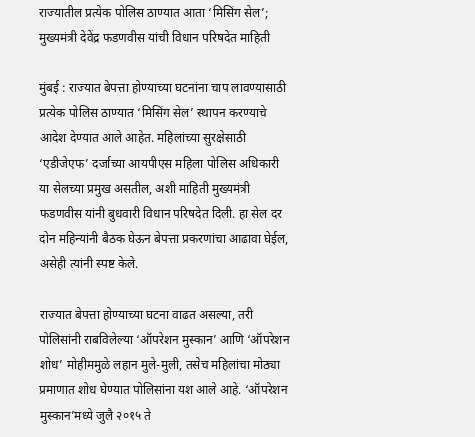राज्यातील प्रत्येक पोलिस ठाण्यात आता ‘मिसिंग सेल’; मुख्यमंत्री देवेंद्र फडणवीस यांची विधान परिषदेत माहिती

मुंबई : राज्यात बेपत्ता होण्याच्या घटनांना चाप लावण्यासाठी प्रत्येक पोलिस ठाण्यात ‘मिसिंग सेल’ स्थापन करण्याचे आदेश देण्यात आले आहेत. महिलांच्या सुरक्षेसाठी ‘एडीजेएफ’ दर्जाच्या आयपीएस महिला पोलिस अधिकारी या सेलच्या प्रमुख असतील, अशी माहिती मुख्यमंत्री फडणवीस यांनी बुधवारी विधान परिषदेत दिली. हा सेल दर दोन महिन्यांनी बैठक घेऊन बेपत्ता प्रकरणांचा आढावा घेईल, असेही त्यांनी स्पष्ट केले.

राज्यात बेपत्ता होण्याच्या घटना वाढत असल्या, तरी पोलिसांनी राबविलेल्या ‘ऑपरेशन मुस्कान’ आणि ‘ऑपरेशन शोध’ मोहीममुळे लहान मुले-मुली, तसेच महिलांचा मोठ्या प्रमाणात शोध घेण्यात पोलिसांना यश आले आहे. ‘ऑपरेशन मुस्कान’मध्ये जुलै २०१५ ते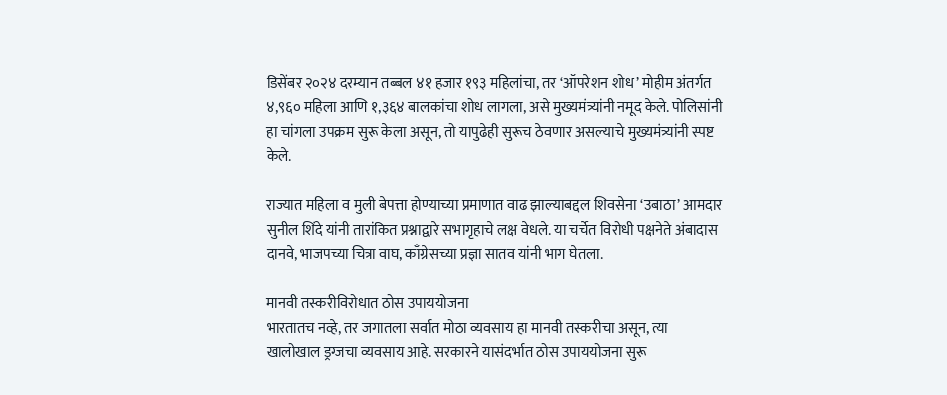डिसेंबर २०२४ दरम्यान तब्बल ४१ हजार १९३ महिलांचा, तर ‘ऑपरेशन शोध’ मोहीम अंतर्गत ४,९६० महिला आणि १,३६४ बालकांचा शोध लागला, असे मुख्यमंत्र्यांनी नमूद केले. पोलिसांनी हा चांगला उपक्रम सुरू केला असून, तो यापुढेही सुरूच ठेवणार असल्याचे मुख्यमंत्र्यांनी स्पष्ट केले.

राज्यात महिला व मुली बेपत्ता होण्याच्या प्रमाणात वाढ झाल्याबद्दल शिवसेना ‘उबाठा’ आमदार सुनील शिंदे यांनी तारांकित प्रश्नाद्वारे सभागृहाचे लक्ष वेधले. या चर्चेत विरोधी पक्षनेते अंबादास दानवे, भाजपच्या चित्रा वाघ, काँग्रेसच्या प्रज्ञा सातव यांनी भाग घेतला.

मानवी तस्करीविरोधात ठोस उपाययोजना
भारतातच नव्हे, तर जगातला सर्वात मोठा व्यवसाय हा मानवी तस्करीचा असून, त्या खालोखाल ड्रग्जचा व्यवसाय आहे. सरकारने यासंदर्भात ठोस उपाययोजना सुरू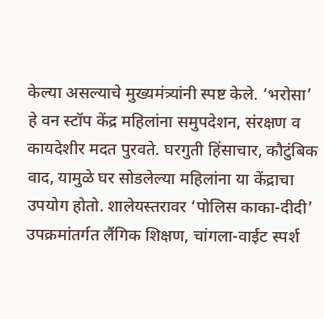केल्या असल्याचे मुख्यमंत्र्यांनी स्पष्ट केले. ‘भरोसा’ हे वन स्टॉप केंद्र महिलांना समुपदेशन, संरक्षण व कायदेशीर मदत पुरवते. घरगुती हिंसाचार, कौटुंबिक वाद, यामुळे घर सोडलेल्या महिलांना या केंद्राचा उपयोग होतो. शालेयस्तरावर ‘पोलिस काका-दीदी’ उपक्रमांतर्गत लैंगिक शिक्षण, चांगला-वाईट स्पर्श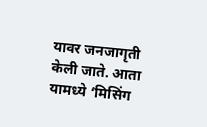यावर जनजागृती केली जाते. आता यामध्ये ‘मिसिंग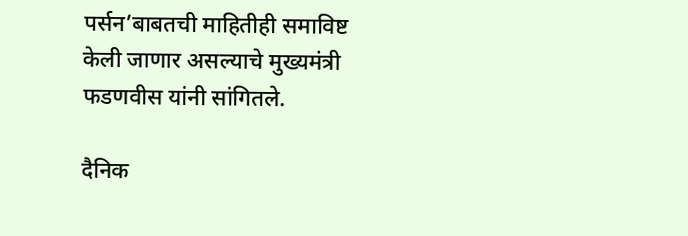पर्सन’बाबतची माहितीही समाविष्ट केली जाणार असल्याचे मुख्यमंत्री फडणवीस यांनी सांगितले.

दैनिक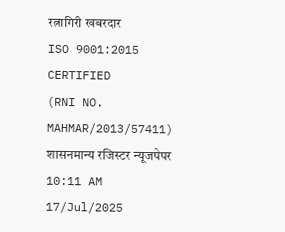रत्नागिरी खबरदार
ISO 9001:2015 CERTIFIED
(RNI NO. MAHMAR/2013/57411)
शासनमान्य रजिस्टर न्यूजपेपर
10:11 AM 17/Jul/2025